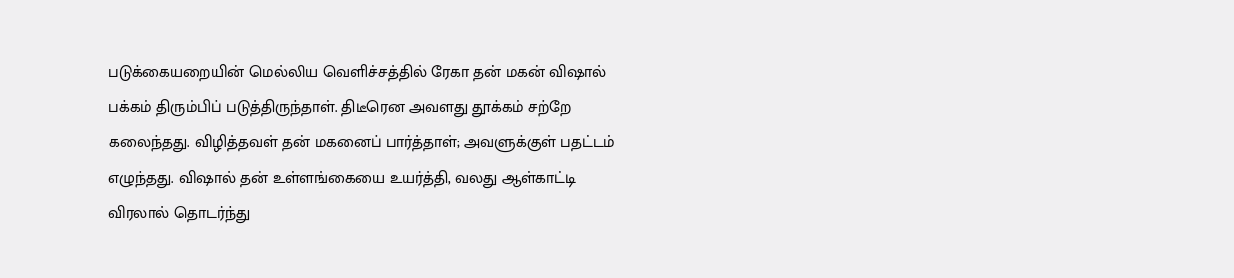படுக்கையறையின் மெல்லிய வெளிச்சத்தில் ரேகா தன் மகன் விஷால் பக்கம் திரும்பிப் படுத்திருந்தாள். திடீரென அவளது தூக்கம் சற்றே கலைந்தது. விழித்தவள் தன் மகனைப் பார்த்தாள்; அவளுக்குள் பதட்டம் எழுந்தது. விஷால் தன் உள்ளங்கையை உயர்த்தி, வலது ஆள்காட்டி விரலால் தொடர்ந்து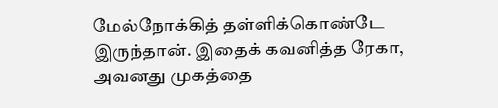மேல்நோக்கித் தள்ளிக்கொண்டே இருந்தான். இதைக் கவனித்த ரேகா, அவனது முகத்தை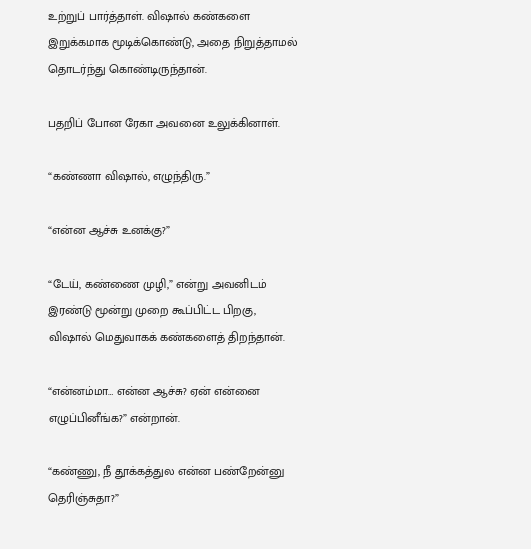உற்றுப் பார்த்தாள். விஷால் கண்களை இறுக்கமாக மூடிக்கொண்டு, அதை நிறுத்தாமல் தொடர்ந்து கொண்டிருந்தான்.

பதறிப் போன ரேகா அவனை உலுக்கினாள்.

“கண்ணா விஷால், எழுந்திரு.”

“என்ன ஆச்சு உனக்கு?”

“டேய், கண்ணை முழி,” என்று அவனிடம் இரண்டு மூன்று முறை கூப்பிட்ட பிறகு, விஷால் மெதுவாகக் கண்களைத் திறந்தான்.

“என்னம்மா… என்ன ஆச்சு? ஏன் என்னை எழுப்பினீங்க?” என்றான்.

“கண்ணு, நீ தூக்கத்துல என்ன பண்றேன்னு தெரிஞ்சுதா?”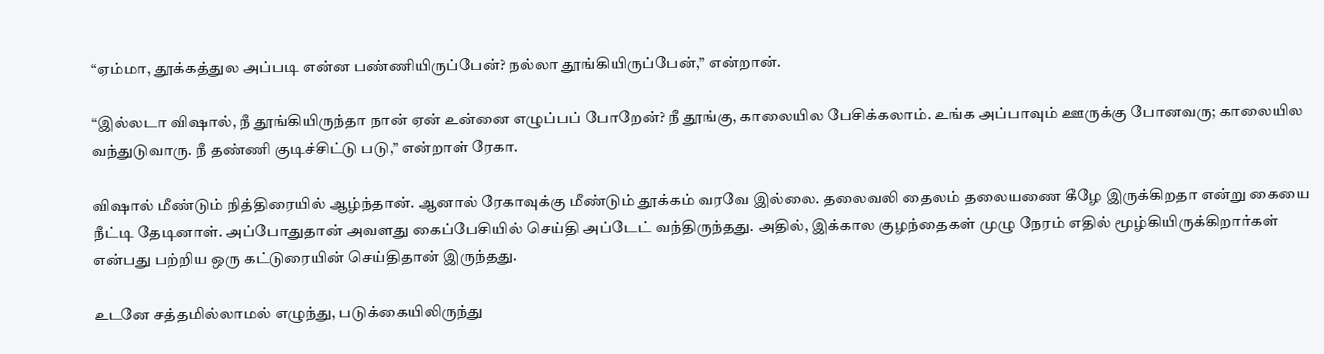“ஏம்மா, தூக்கத்துல அப்படி என்ன பண்ணியிருப்பேன்? நல்லா தூங்கியிருப்பேன்,” என்றான்.

“இல்லடா விஷால், நீ தூங்கியிருந்தா நான் ஏன் உன்னை எழுப்பப் போறேன்? நீ தூங்கு, காலையில பேசிக்கலாம். உங்க அப்பாவும் ஊருக்கு போனவரு; காலையில வந்துடுவாரு. நீ தண்ணி குடிச்சிட்டு படு,” என்றாள் ரேகா.

விஷால் மீண்டும் நித்திரையில் ஆழ்ந்தான். ஆனால் ரேகாவுக்கு மீண்டும் தூக்கம் வரவே இல்லை. தலைவலி தைலம் தலையணை கீழே இருக்கிறதா என்று கையை நீட்டி தேடினாள். அப்போதுதான் அவளது கைப்பேசியில் செய்தி அப்டேட் வந்திருந்தது. அதில், இக்கால குழந்தைகள் முழு நேரம் எதில் மூழ்கியிருக்கிறார்கள் என்பது பற்றிய ஒரு கட்டுரையின் செய்திதான் இருந்தது.

உடனே சத்தமில்லாமல் எழுந்து, படுக்கையிலிருந்து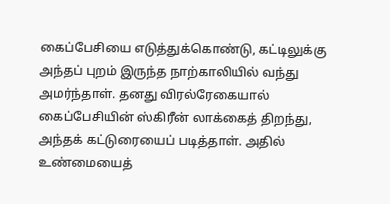கைப்பேசியை எடுத்துக்கொண்டு, கட்டிலுக்கு அந்தப் புறம் இருந்த நாற்காலியில் வந்து அமர்ந்தாள். தனது விரல்ரேகையால் கைப்பேசியின் ஸ்கிரீன் லாக்கைத் திறந்து, அந்தக் கட்டுரையைப் படித்தாள். அதில் உண்மையைத்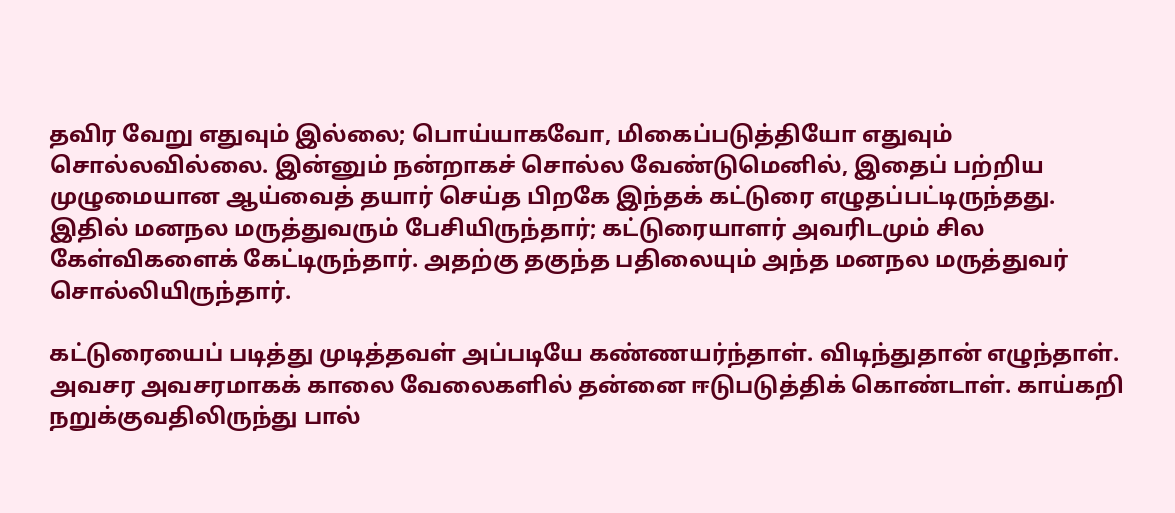தவிர வேறு எதுவும் இல்லை; பொய்யாகவோ, மிகைப்படுத்தியோ எதுவும் சொல்லவில்லை. இன்னும் நன்றாகச் சொல்ல வேண்டுமெனில், இதைப் பற்றிய முழுமையான ஆய்வைத் தயார் செய்த பிறகே இந்தக் கட்டுரை எழுதப்பட்டிருந்தது. இதில் மனநல மருத்துவரும் பேசியிருந்தார்; கட்டுரையாளர் அவரிடமும் சில கேள்விகளைக் கேட்டிருந்தார். அதற்கு தகுந்த பதிலையும் அந்த மனநல மருத்துவர் சொல்லியிருந்தார்.

கட்டுரையைப் படித்து முடித்தவள் அப்படியே கண்ணயர்ந்தாள். விடிந்துதான் எழுந்தாள். அவசர அவசரமாகக் காலை வேலைகளில் தன்னை ஈடுபடுத்திக் கொண்டாள். காய்கறி நறுக்குவதிலிருந்து பால்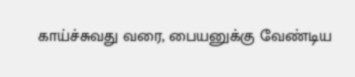காய்ச்சுவது வரை, பையனுக்கு வேண்டிய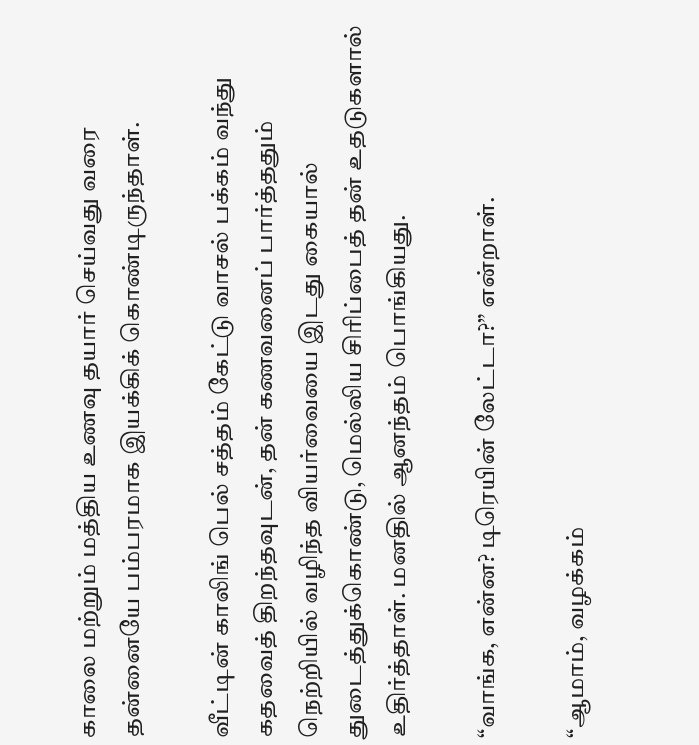காலை மற்றும் மத்திய உணவு தயார் செய்வது வரை தன்னையே பம்பரமாக இயக்கிக் கொண்டிருந்தாள்.

வீட்டின் காலிங் பெல் சத்தம் கேட்டு வாசல் பக்கம் வந்து கதவைத் திறந்தவுடன், தன் கணவனைப் பார்த்ததும் நெற்றியில் வழிந்த வியர்வையை இடது கையால் துடைத்துக்கொண்டு, மெல்லிய சிரிப்பைத் தன் உதடுகளால் உதிர்த்தாள். மனதில் ஆனந்தம் பொங்கியது.

“வாங்க, என்ன? டிரெயின் லேட்டா?” என்றாள்.

“ஆமாம், வழக்கம்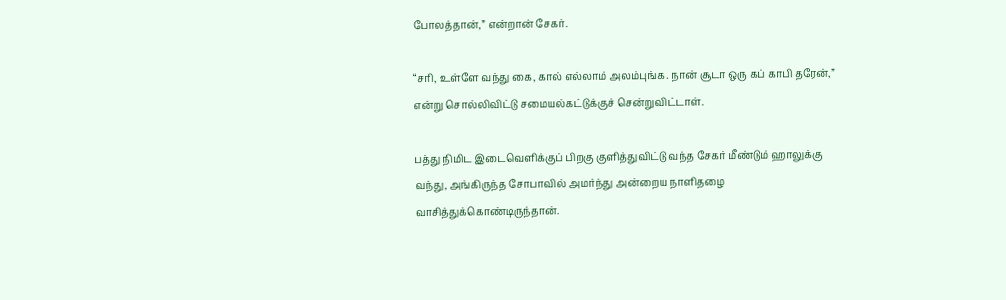போலத்தான்,” என்றான் சேகர்.

“சரி, உள்ளே வந்து கை, கால் எல்லாம் அலம்புங்க. நான் சூடா ஒரு கப் காபி தரேன்,” என்று சொல்லிவிட்டு சமையல்கட்டுக்குச் சென்றுவிட்டாள்.

பத்து நிமிட இடைவெளிக்குப் பிறகு குளித்துவிட்டு வந்த சேகர் மீண்டும் ஹாலுக்கு வந்து, அங்கிருந்த சோபாவில் அமர்ந்து அன்றைய நாளிதழை வாசித்துக்கொண்டிருந்தான்.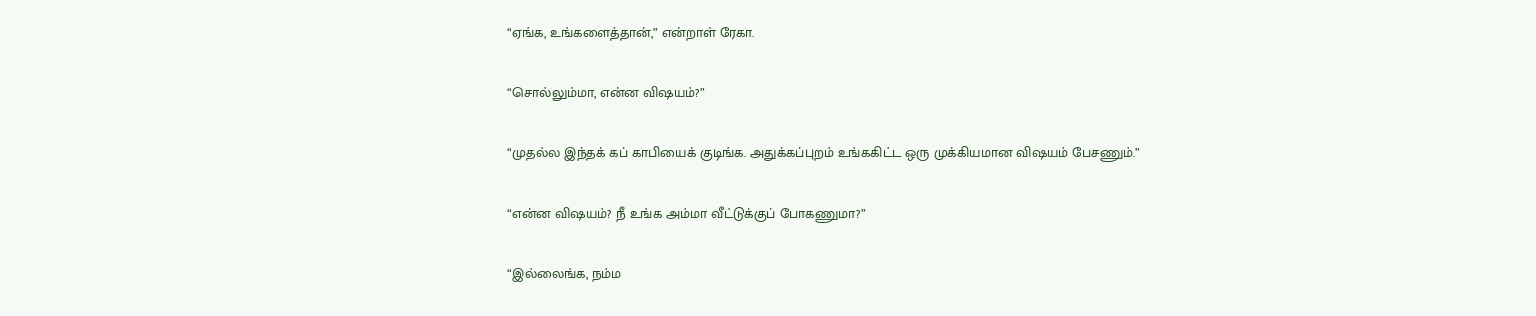“ஏங்க, உங்களைத்தான்,” என்றாள் ரேகா.

“சொல்லும்மா, என்ன விஷயம்?”

“முதல்ல இந்தக் கப் காபியைக் குடிங்க. அதுக்கப்புறம் உங்ககிட்ட ஒரு முக்கியமான விஷயம் பேசணும்.”

“என்ன விஷயம்? நீ உங்க அம்மா வீட்டுக்குப் போகணுமா?”

“இல்லைங்க, நம்ம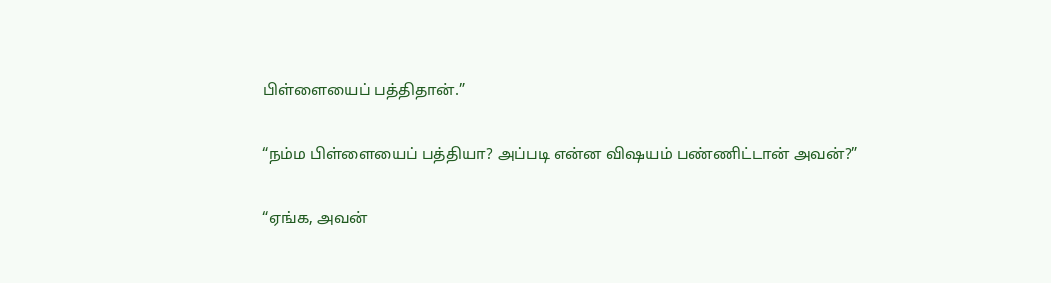பிள்ளையைப் பத்திதான்.”

“நம்ம பிள்ளையைப் பத்தியா? அப்படி என்ன விஷயம் பண்ணிட்டான் அவன்?”

“ஏங்க, அவன்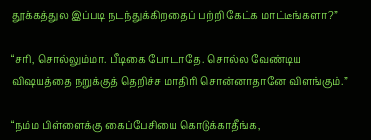தூக்கத்துல இப்படி நடந்துக்கிறதைப் பற்றி கேட்க மாட்டீங்களா?”

“சரி, சொல்லும்மா. பீடிகை போடாதே. சொல்ல வேண்டிய விஷயத்தை நறுக்குத் தெறிச்ச மாதிரி சொன்னாதானே விளங்கும்.”

“நம்ம பிள்ளைக்கு கைப்பேசியை கொடுக்காதீங்க,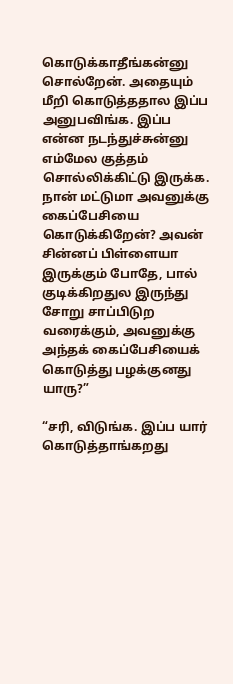கொடுக்காதீங்கன்னு சொல்றேன். அதையும் மீறி கொடுத்ததால இப்ப அனுபவிங்க. இப்ப என்ன நடந்துச்சுன்னு எம்மேல குத்தம் சொல்லிக்கிட்டு இருக்க. நான் மட்டுமா அவனுக்கு கைப்பேசியை கொடுக்கிறேன்? அவன் சின்னப் பிள்ளையா இருக்கும் போதே, பால் குடிக்கிறதுல இருந்து சோறு சாப்பிடுற வரைக்கும், அவனுக்கு அந்தக் கைப்பேசியைக் கொடுத்து பழக்குனது யாரு?”

“சரி, விடுங்க. இப்ப யார் கொடுத்தாங்கறது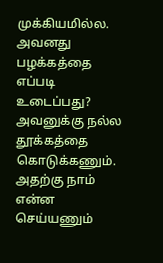முக்கியமில்ல. அவனது பழக்கத்தை எப்படி உடைப்பது? அவனுக்கு நல்ல தூக்கத்தை கொடுக்கணும். அதற்கு நாம் என்ன செய்யணும்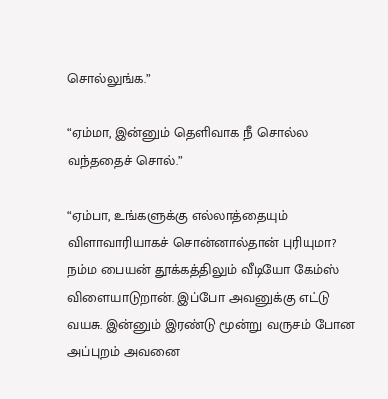சொல்லுங்க.”

“ஏம்மா, இன்னும் தெளிவாக நீ சொல்ல வந்ததைச் சொல்.”

“ஏம்பா, உங்களுக்கு எல்லாத்தையும் விளாவாரியாகச் சொன்னால்தான் புரியுமா? நம்ம பையன் தூக்கத்திலும் வீடியோ கேம்ஸ் விளையாடுறான். இப்போ அவனுக்கு எட்டு வயசு. இன்னும் இரண்டு மூன்று வருசம் போன அப்புறம் அவனை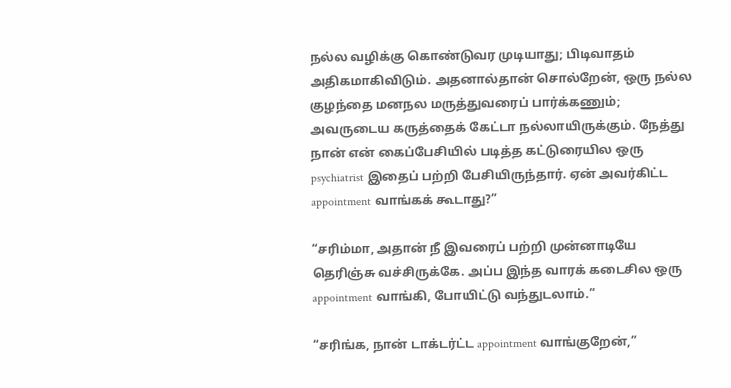நல்ல வழிக்கு கொண்டுவர முடியாது; பிடிவாதம் அதிகமாகிவிடும். அதனால்தான் சொல்றேன், ஒரு நல்ல குழந்தை மனநல மருத்துவரைப் பார்க்கணும்; அவருடைய கருத்தைக் கேட்டா நல்லாயிருக்கும். நேத்து நான் என் கைப்பேசியில் படித்த கட்டுரையில ஒரு psychiatrist இதைப் பற்றி பேசியிருந்தார். ஏன் அவர்கிட்ட appointment வாங்கக் கூடாது?”

“சரிம்மா, அதான் நீ இவரைப் பற்றி முன்னாடியே தெரிஞ்சு வச்சிருக்கே. அப்ப இந்த வாரக் கடைசில ஒரு appointment வாங்கி, போயிட்டு வந்துடலாம்.”

“சரிங்க, நான் டாக்டர்ட்ட appointment வாங்குறேன்,”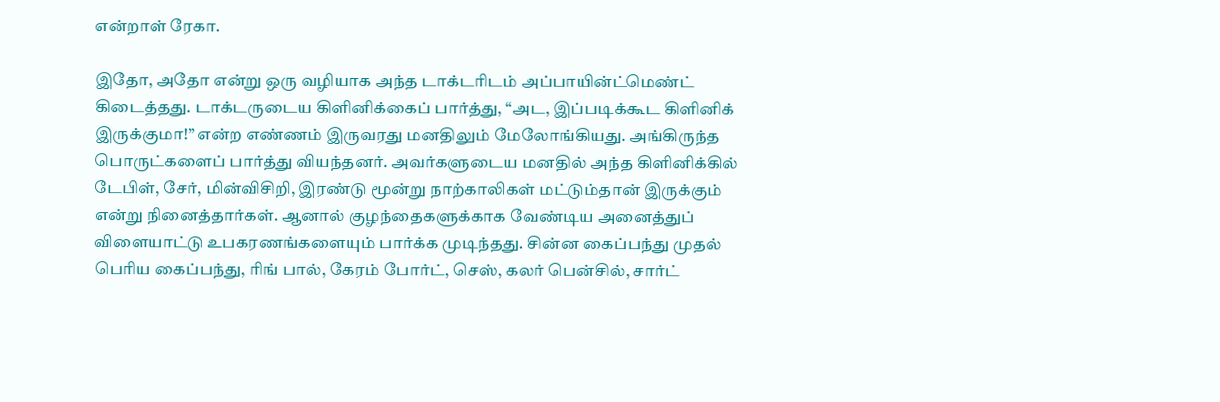என்றாள் ரேகா.

இதோ, அதோ என்று ஒரு வழியாக அந்த டாக்டரிடம் அப்பாயின்ட்மெண்ட் கிடைத்தது. டாக்டருடைய கிளினிக்கைப் பார்த்து, “அட, இப்படிக்கூட கிளினிக் இருக்குமா!” என்ற எண்ணம் இருவரது மனதிலும் மேலோங்கியது. அங்கிருந்த பொருட்களைப் பார்த்து வியந்தனர். அவர்களுடைய மனதில் அந்த கிளினிக்கில் டேபிள், சேர், மின்விசிறி, இரண்டு மூன்று நாற்காலிகள் மட்டும்தான் இருக்கும் என்று நினைத்தார்கள். ஆனால் குழந்தைகளுக்காக வேண்டிய அனைத்துப் விளையாட்டு உபகரணங்களையும் பார்க்க முடிந்தது. சின்ன கைப்பந்து முதல் பெரிய கைப்பந்து, ரிங் பால், கேரம் போர்ட், செஸ், கலர் பென்சில், சார்ட்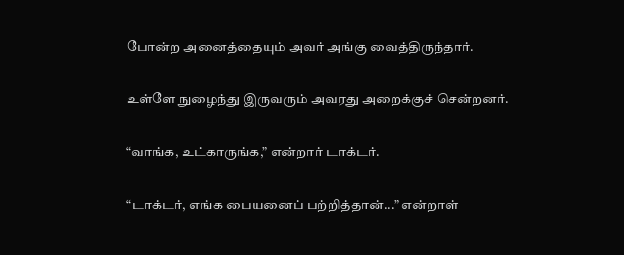போன்ற அனைத்தையும் அவர் அங்கு வைத்திருந்தார்.

உள்ளே நுழைந்து இருவரும் அவரது அறைக்குச் சென்றனர்.

“வாங்க, உட்காருங்க,” என்றார் டாக்டர்.

“டாக்டர், எங்க பையனைப் பற்றித்தான்...” என்றாள்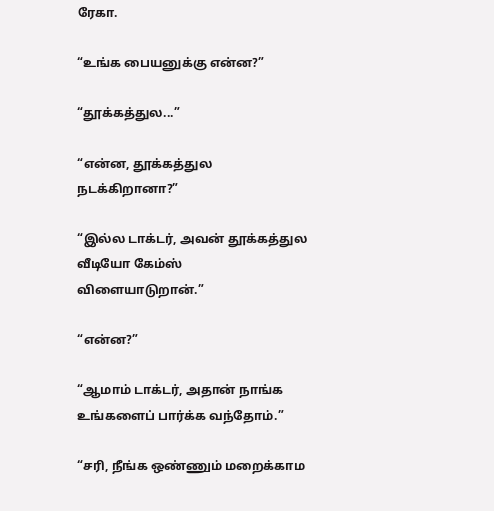ரேகா.

“உங்க பையனுக்கு என்ன?”

“தூக்கத்துல...”

“என்ன, தூக்கத்துல நடக்கிறானா?”

“இல்ல டாக்டர், அவன் தூக்கத்துல வீடியோ கேம்ஸ் விளையாடுறான்.”

“என்ன?”

“ஆமாம் டாக்டர், அதான் நாங்க உங்களைப் பார்க்க வந்தோம்.”

“சரி, நீங்க ஒண்ணும் மறைக்காம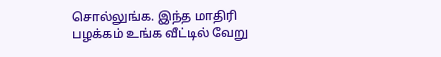சொல்லுங்க. இந்த மாதிரி பழக்கம் உங்க வீட்டில் வேறு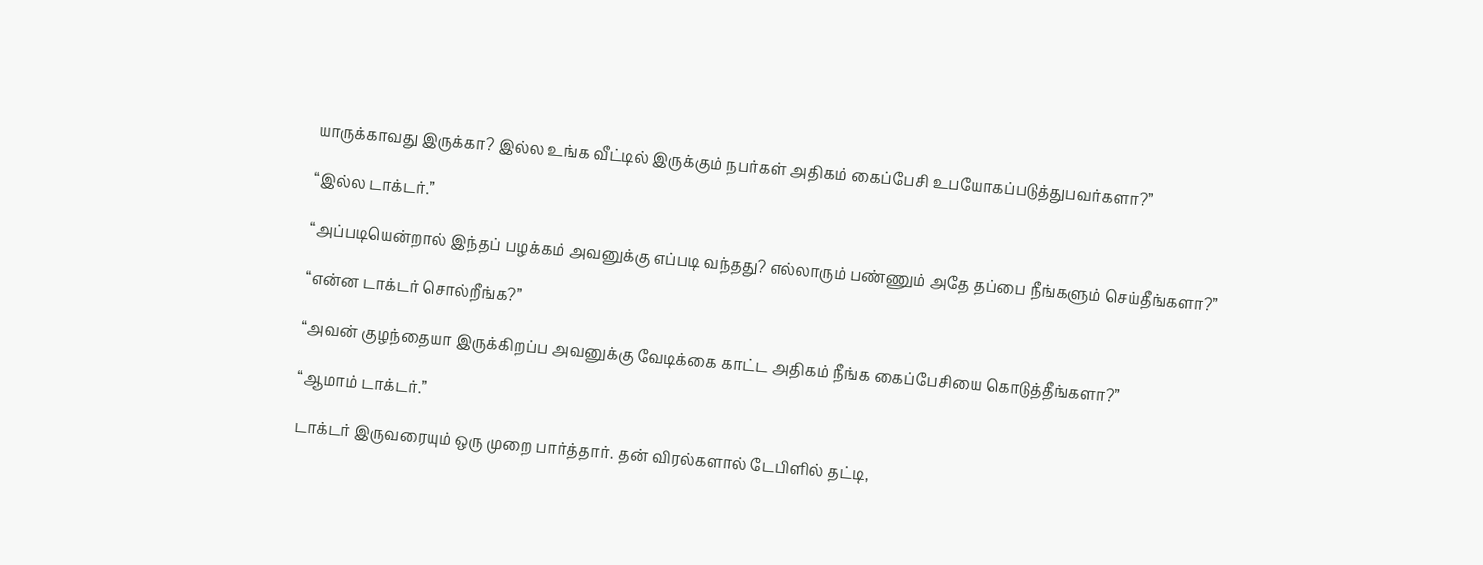யாருக்காவது இருக்கா? இல்ல உங்க வீட்டில் இருக்கும் நபர்கள் அதிகம் கைப்பேசி உபயோகப்படுத்துபவர்களா?”

“இல்ல டாக்டர்.”

“அப்படியென்றால் இந்தப் பழக்கம் அவனுக்கு எப்படி வந்தது? எல்லாரும் பண்ணும் அதே தப்பை நீங்களும் செய்தீங்களா?”

“என்ன டாக்டர் சொல்றீங்க?”

“அவன் குழந்தையா இருக்கிறப்ப அவனுக்கு வேடிக்கை காட்ட அதிகம் நீங்க கைப்பேசியை கொடுத்தீங்களா?”

“ஆமாம் டாக்டர்.”

டாக்டர் இருவரையும் ஒரு முறை பார்த்தார். தன் விரல்களால் டேபிளில் தட்டி,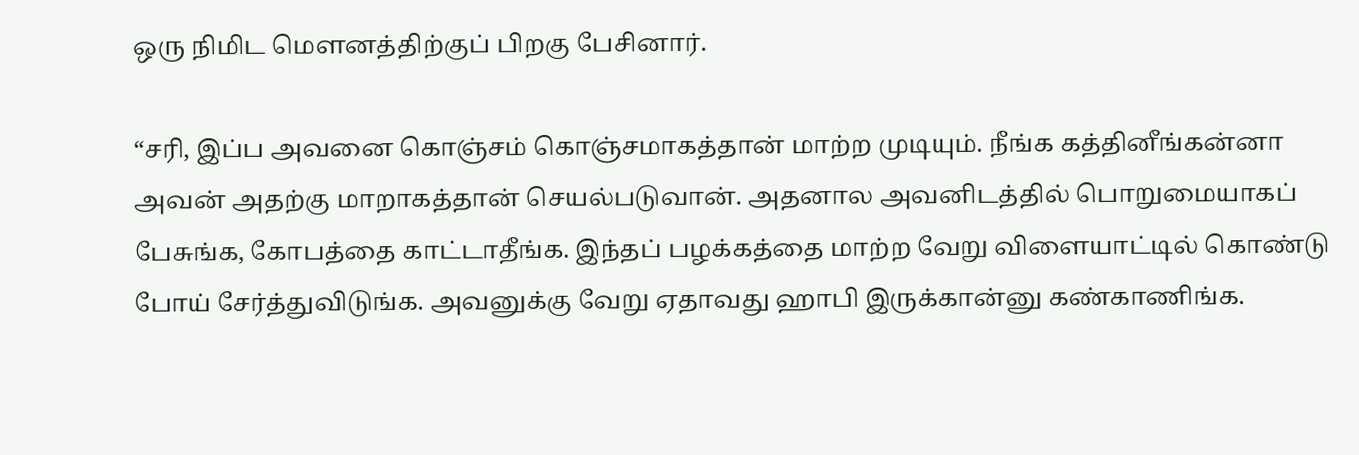ஒரு நிமிட மௌனத்திற்குப் பிறகு பேசினார்.

“சரி, இப்ப அவனை கொஞ்சம் கொஞ்சமாகத்தான் மாற்ற முடியும். நீங்க கத்தினீங்கன்னா அவன் அதற்கு மாறாகத்தான் செயல்படுவான். அதனால அவனிடத்தில் பொறுமையாகப் பேசுங்க, கோபத்தை காட்டாதீங்க. இந்தப் பழக்கத்தை மாற்ற வேறு விளையாட்டில் கொண்டு போய் சேர்த்துவிடுங்க. அவனுக்கு வேறு ஏதாவது ஹாபி இருக்கான்னு கண்காணிங்க.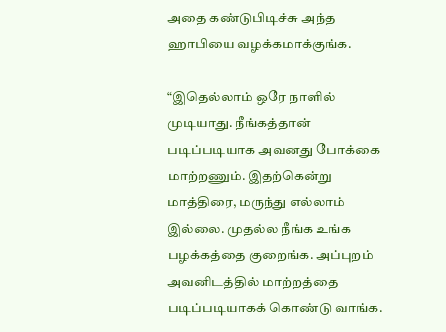அதை கண்டுபிடிச்சு அந்த ஹாபியை வழக்கமாக்குங்க.

“இதெல்லாம் ஒரே நாளில் முடியாது. நீங்கத்தான் படிப்படியாக அவனது போக்கை மாற்றணும். இதற்கென்று மாத்திரை, மருந்து எல்லாம் இல்லை. முதல்ல நீங்க உங்க பழக்கத்தை குறைங்க. அப்புறம் அவனிடத்தில் மாற்றத்தை படிப்படியாகக் கொண்டு வாங்க.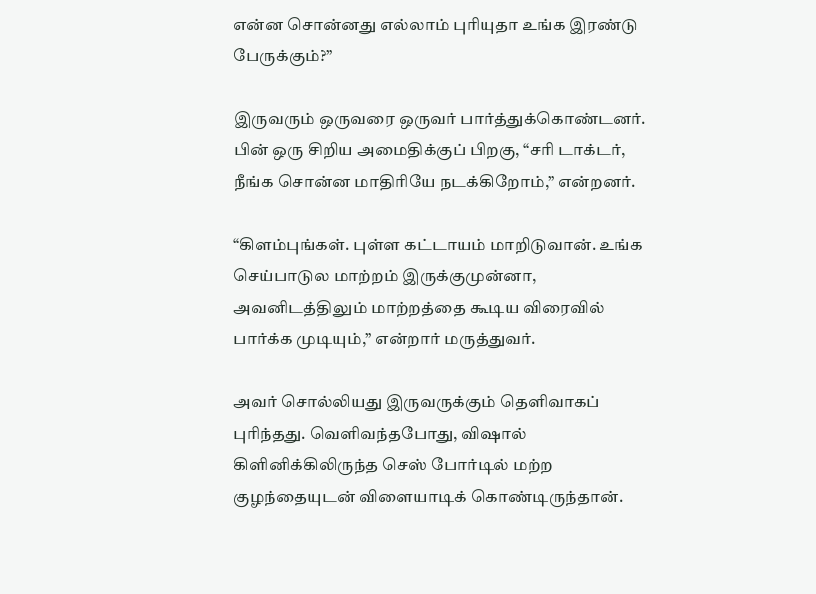என்ன சொன்னது எல்லாம் புரியுதா உங்க இரண்டு பேருக்கும்?”

இருவரும் ஒருவரை ஒருவர் பார்த்துக்கொண்டனர். பின் ஒரு சிறிய அமைதிக்குப் பிறகு, “சரி டாக்டர், நீங்க சொன்ன மாதிரியே நடக்கிறோம்,” என்றனர்.

“கிளம்புங்கள். புள்ள கட்டாயம் மாறிடுவான். உங்க செய்பாடுல மாற்றம் இருக்குமுன்னா, அவனிடத்திலும் மாற்றத்தை கூடிய விரைவில் பார்க்க முடியும்,” என்றார் மருத்துவர்.

அவர் சொல்லியது இருவருக்கும் தெளிவாகப் புரிந்தது. வெளிவந்தபோது, விஷால் கிளினிக்கிலிருந்த செஸ் போர்டில் மற்ற குழந்தையுடன் விளையாடிக் கொண்டிருந்தான்.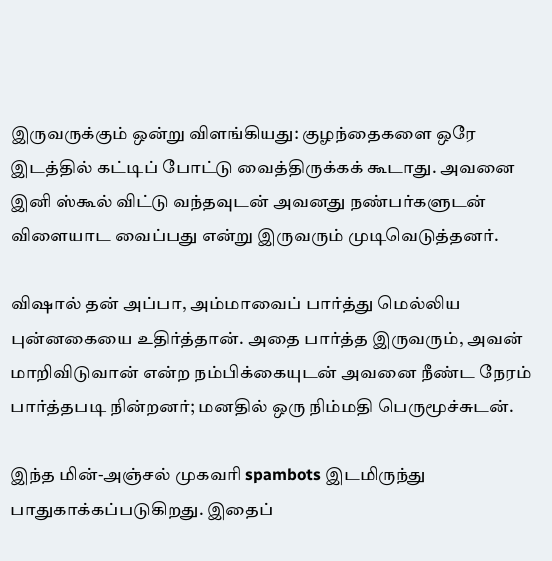இருவருக்கும் ஒன்று விளங்கியது: குழந்தைகளை ஒரே இடத்தில் கட்டிப் போட்டு வைத்திருக்கக் கூடாது. அவனை இனி ஸ்கூல் விட்டு வந்தவுடன் அவனது நண்பர்களுடன் விளையாட வைப்பது என்று இருவரும் முடிவெடுத்தனர்.

விஷால் தன் அப்பா, அம்மாவைப் பார்த்து மெல்லிய புன்னகையை உதிர்த்தான். அதை பார்த்த இருவரும், அவன் மாறிவிடுவான் என்ற நம்பிக்கையுடன் அவனை நீண்ட நேரம் பார்த்தபடி நின்றனர்; மனதில் ஒரு நிம்மதி பெருமூச்சுடன்.

இந்த மின்-அஞ்சல் முகவரி spambots இடமிருந்து பாதுகாக்கப்படுகிறது. இதைப்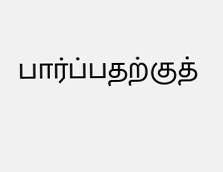பார்ப்பதற்குத்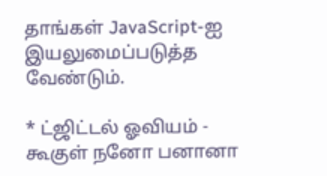தாங்கள் JavaScript-ஐ இயலுமைப்படுத்த வேண்டும்.

* ட்ஜிட்டல் ஓவியம் - கூகுள் நனோ பனானா